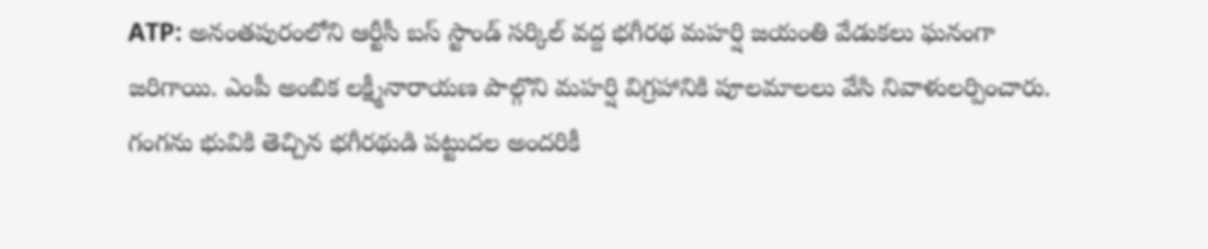ATP: అనంతపురంలోని ఆర్టీసీ బస్ స్టాండ్ సర్కిల్ వద్ద భగీరథ మహర్షి జయంతి వేడుకలు ఘనంగా జరిగాయి. ఎంపీ అంబిక లక్ష్మీనారాయణ పాల్గొని మహర్షి విగ్రహానికి పూలమాలలు వేసి నివాళులర్పించారు. గంగను భువికి తెచ్చిన భగీరథుడి పట్టుదల అందరికీ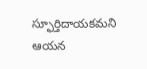స్ఫూర్తిదాయకమని ఆయన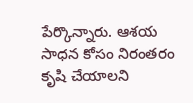పేర్కొన్నారు. ఆశయ సాధన కోసం నిరంతరం కృషి చేయాలని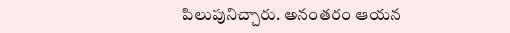పిలుపునిచ్చారు. అనంతరం ఆయన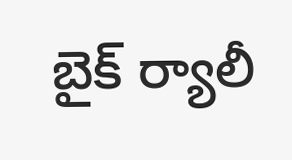బైక్ ర్యాలీ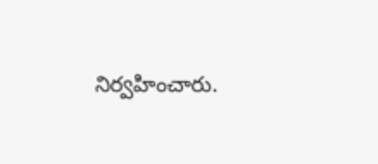నిర్వహించారు.